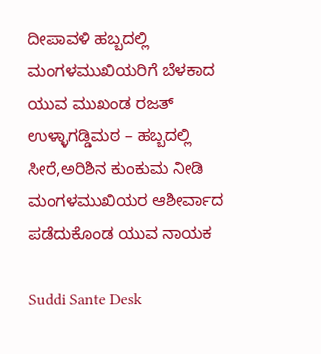ದೀಪಾವಳಿ ಹಬ್ಬದಲ್ಲಿ ಮಂಗಳಮುಖಿಯರಿಗೆ ಬೆಳಕಾದ ಯುವ ಮುಖಂಡ ರಜತ್ ಉಳ್ಳಾಗಡ್ಡಿಮಠ – ಹಬ್ಬದಲ್ಲಿ ಸೀರೆ,ಅರಿಶಿನ ಕುಂಕುಮ ನೀಡಿ ಮಂಗಳಮುಖಿಯರ ಆಶೀರ್ವಾದ ಪಡೆದುಕೊಂಡ ಯುವ ನಾಯಕ

Suddi Sante Desk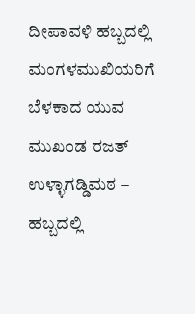ದೀಪಾವಳಿ ಹಬ್ಬದಲ್ಲಿ ಮಂಗಳಮುಖಿಯರಿಗೆ ಬೆಳಕಾದ ಯುವ ಮುಖಂಡ ರಜತ್ ಉಳ್ಳಾಗಡ್ಡಿಮಠ – ಹಬ್ಬದಲ್ಲಿ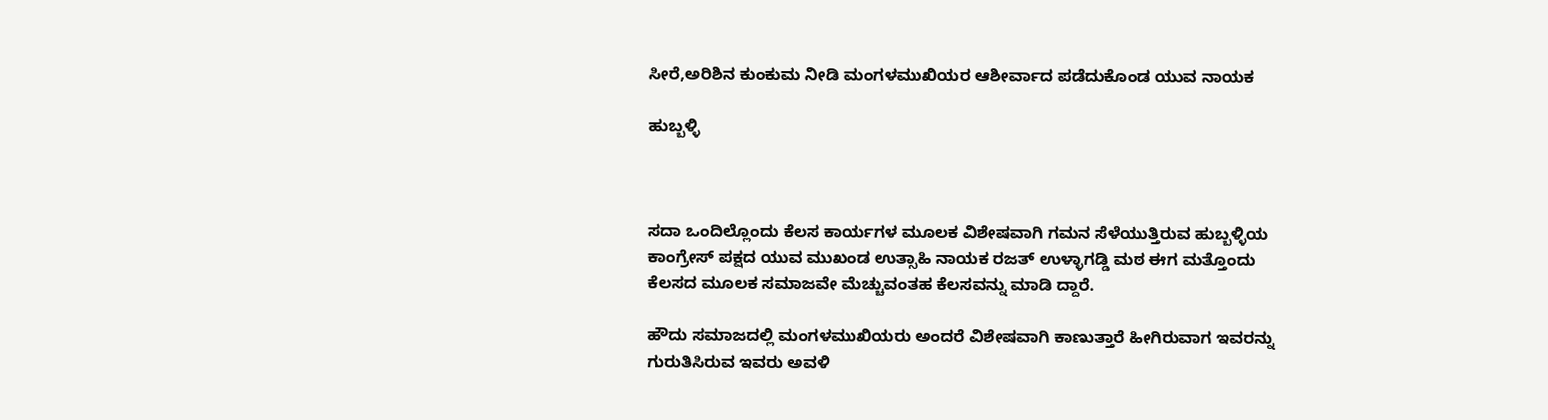ಸೀರೆ,ಅರಿಶಿನ ಕುಂಕುಮ ನೀಡಿ ಮಂಗಳಮುಖಿಯರ ಆಶೀರ್ವಾದ ಪಡೆದುಕೊಂಡ ಯುವ ನಾಯಕ

ಹುಬ್ಬಳ್ಳಿ



ಸದಾ ಒಂದಿಲ್ಲೊಂದು ಕೆಲಸ ಕಾರ್ಯಗಳ ಮೂಲಕ ವಿಶೇಷವಾಗಿ ಗಮನ ಸೆಳೆಯುತ್ತಿರುವ ಹುಬ್ಬಳ್ಳಿಯ ಕಾಂಗ್ರೇಸ್ ಪಕ್ಷದ ಯುವ ಮುಖಂಡ ಉತ್ಸಾಹಿ ನಾಯಕ ರಜತ್ ಉಳ್ಳಾಗಡ್ಡಿ ಮಠ ಈಗ ಮತ್ತೊಂದು ಕೆಲಸದ ಮೂಲಕ ಸಮಾಜವೇ ಮೆಚ್ಚುವಂತಹ ಕೆಲಸವನ್ನು ಮಾಡಿ ದ್ದಾರೆ.

ಹೌದು ಸಮಾಜದಲ್ಲಿ ಮಂಗಳಮುಖಿಯರು ಅಂದರೆ ವಿಶೇಷವಾಗಿ ಕಾಣುತ್ತಾರೆ ಹೀಗಿರುವಾಗ ಇವರನ್ನು ಗುರುತಿಸಿರುವ ಇವರು ಅವಳಿ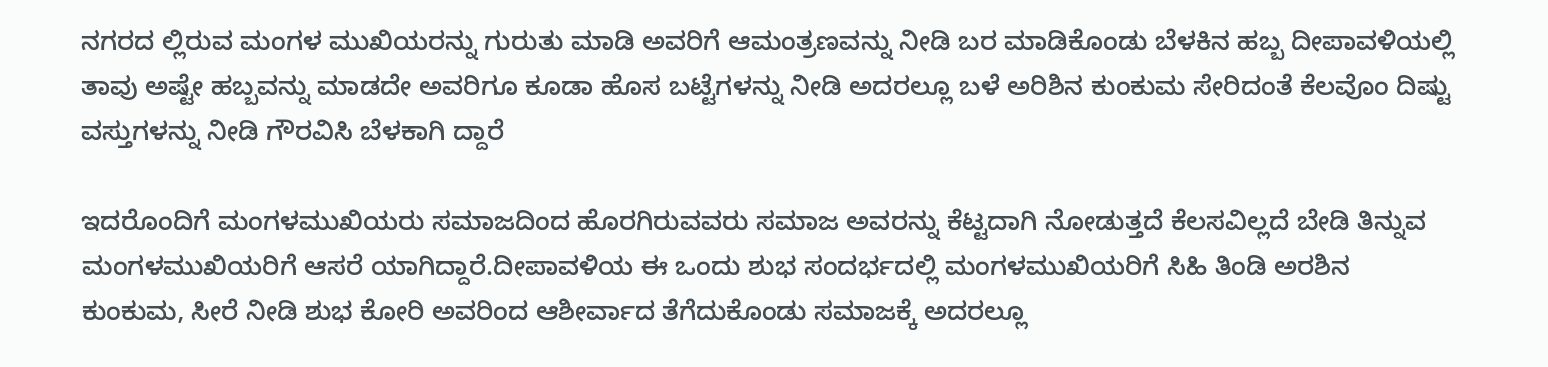ನಗರದ ಲ್ಲಿರುವ ಮಂಗಳ ಮುಖಿಯರನ್ನು ಗುರುತು ಮಾಡಿ ಅವರಿಗೆ ಆಮಂತ್ರಣವನ್ನು ನೀಡಿ ಬರ ಮಾಡಿಕೊಂಡು ಬೆಳಕಿನ ಹಬ್ಬ ದೀಪಾವಳಿಯಲ್ಲಿ ತಾವು ಅಷ್ಟೇ ಹಬ್ಬವನ್ನು ಮಾಡದೇ ಅವರಿಗೂ ಕೂಡಾ ಹೊಸ ಬಟ್ಟೆಗಳನ್ನು ನೀಡಿ ಅದರಲ್ಲೂ ಬಳೆ ಅರಿಶಿನ ಕುಂಕುಮ ಸೇರಿದಂತೆ ಕೆಲವೊಂ ದಿಷ್ಟು ವಸ್ತುಗಳನ್ನು ನೀಡಿ ಗೌರವಿಸಿ ಬೆಳಕಾಗಿ ದ್ದಾರೆ

ಇದರೊಂದಿಗೆ ಮಂಗಳಮುಖಿಯರು ಸಮಾಜದಿಂದ ಹೊರಗಿರುವವರು ಸಮಾಜ ಅವರನ್ನು ಕೆಟ್ಟದಾಗಿ ನೋಡುತ್ತದೆ ಕೆಲಸವಿಲ್ಲದೆ ಬೇಡಿ ತಿನ್ನುವ ಮಂಗಳಮುಖಿಯರಿಗೆ ಆಸರೆ ಯಾಗಿದ್ದಾರೆ.ದೀಪಾವಳಿಯ ಈ ಒಂದು ಶುಭ ಸಂದರ್ಭದಲ್ಲಿ ಮಂಗಳಮುಖಿಯರಿಗೆ ಸಿಹಿ ತಿಂಡಿ ಅರಶಿನ ಕುಂಕುಮ, ಸೀರೆ ನೀಡಿ ಶುಭ ಕೋರಿ ಅವರಿಂದ ಆಶೀರ್ವಾದ ತೆಗೆದುಕೊಂಡು ಸಮಾಜಕ್ಕೆ ಅದರಲ್ಲೂ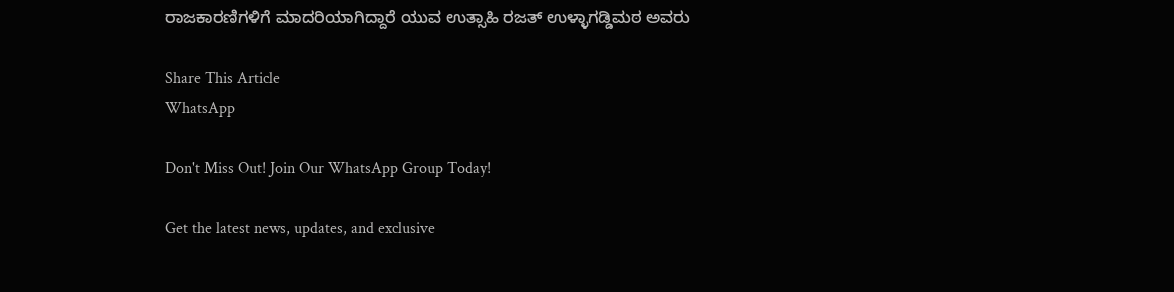ರಾಜಕಾರಣಿಗಳಿಗೆ ಮಾದರಿಯಾಗಿದ್ದಾರೆ ಯುವ ಉತ್ಸಾಹಿ ರಜತ್ ಉಳ್ಳಾಗಡ್ಡಿಮಠ ಅವರು

Share This Article
WhatsApp

Don't Miss Out! Join Our WhatsApp Group Today!

Get the latest news, updates, and exclusive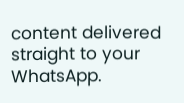content delivered straight to your WhatsApp.